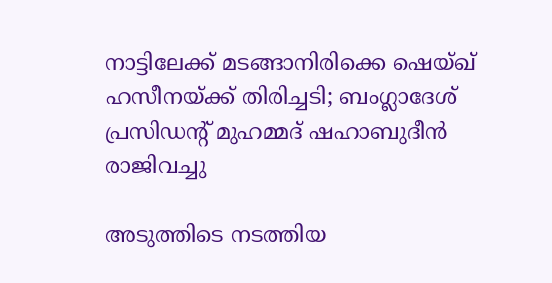നാട്ടിലേക്ക് മടങ്ങാനിരിക്കെ ഷെയ്ഖ് ഹസീനയ്ക്ക് തിരിച്ചടി; ബംഗ്ലാദേശ് പ്രസിഡന്റ് മുഹമ്മദ് ഷഹാബുദീന്‍ രാജിവച്ചു

അടുത്തിടെ നടത്തിയ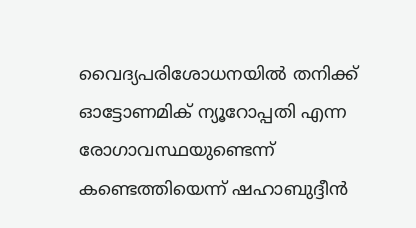വൈദ്യപരിശോധനയില്‍ തനിക്ക് ഓട്ടോണമിക് ന്യൂറോപ്പതി എന്ന രോഗാവസ്ഥയുണ്ടെന്ന് കണ്ടെത്തിയെന്ന് ഷഹാബുദ്ദീന്‍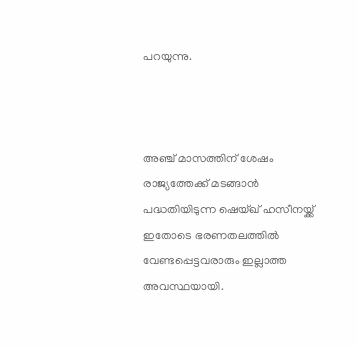പറയുന്നു.



അഞ്ച് മാസത്തിന് ശേഷം രാജ്യത്തേക്ക് മടങ്ങാന്‍ പദ്ധതിയിടുന്ന ഷെയ്ഖ് ഹസീനയ്ക്ക് ഇതോടെ ഭരണതലത്തില്‍ വേണ്ടപ്പെട്ടവരാരും ഇല്ലാത്ത അവസ്ഥയായി.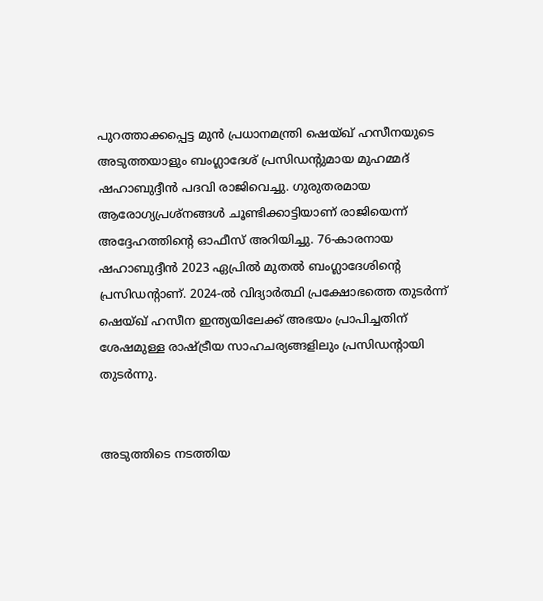പുറത്താക്കപ്പെട്ട മുന്‍ പ്രധാനമന്ത്രി ഷെയ്ഖ് ഹസീനയുടെ അടുത്തയാളും ബംഗ്ലാദേശ് പ്രസിഡന്റുമായ മുഹമ്മദ് ഷഹാബുദ്ദീന്‍ പദവി രാജിവെച്ചു. ഗുരുതരമായ ആരോഗ്യപ്രശ്‌നങ്ങള്‍ ചൂണ്ടിക്കാട്ടിയാണ് രാജിയെന്ന് അദ്ദേഹത്തിന്റെ ഓഫീസ് അറിയിച്ചു. 76-കാരനായ ഷഹാബുദ്ദീന്‍ 2023 ഏപ്രില്‍ മുതല്‍ ബംഗ്ലാദേശിന്റെ പ്രസിഡന്റാണ്. 2024-ല്‍ വിദ്യാര്‍ത്ഥി പ്രക്ഷോഭത്തെ തുടര്‍ന്ന് ഷെയ്ഖ് ഹസീന ഇന്ത്യയിലേക്ക് അഭയം പ്രാപിച്ചതിന് ശേഷമുള്ള രാഷ്ട്രീയ സാഹചര്യങ്ങളിലും പ്രസിഡന്റായി തുടര്‍ന്നു.


അടുത്തിടെ നടത്തിയ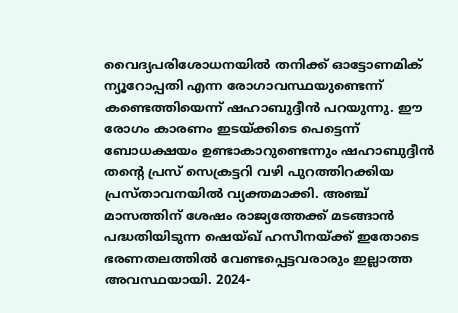വൈദ്യപരിശോധനയില്‍ തനിക്ക് ഓട്ടോണമിക് ന്യൂറോപ്പതി എന്ന രോഗാവസ്ഥയുണ്ടെന്ന് കണ്ടെത്തിയെന്ന് ഷഹാബുദ്ദീന്‍ പറയുന്നു. ഈ രോഗം കാരണം ഇടയ്ക്കിടെ പെട്ടെന്ന് ബോധക്ഷയം ഉണ്ടാകാറുണ്ടെന്നും ഷഹാബുദ്ദീന്‍ തന്റെ പ്രസ് സെക്രട്ടറി വഴി പുറത്തിറക്കിയ പ്രസ്താവനയില്‍ വ്യക്തമാക്കി. അഞ്ച് മാസത്തിന് ശേഷം രാജ്യത്തേക്ക് മടങ്ങാന്‍ പദ്ധതിയിടുന്ന ഷെയ്ഖ് ഹസീനയ്ക്ക് ഇതോടെ ഭരണതലത്തില്‍ വേണ്ടപ്പെട്ടവരാരും ഇല്ലാത്ത അവസ്ഥയായി. 2024-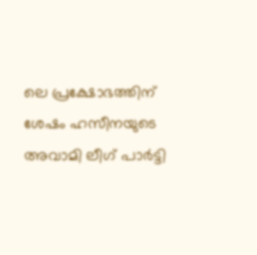ലെ പ്രക്ഷോഭത്തിന് ശേഷം ഹസീനയുടെ അവാമി ലീഗ് പാര്‍ട്ടി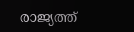രാജ്യത്ത്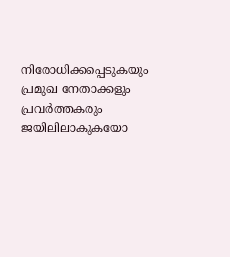നിരോധിക്കപ്പെടുകയും പ്രമുഖ നേതാക്കളും പ്രവര്‍ത്തകരും ജയിലിലാകുകയോ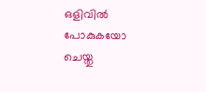ഒളിവില്‍ പോകുകയോ ചെയ്തു